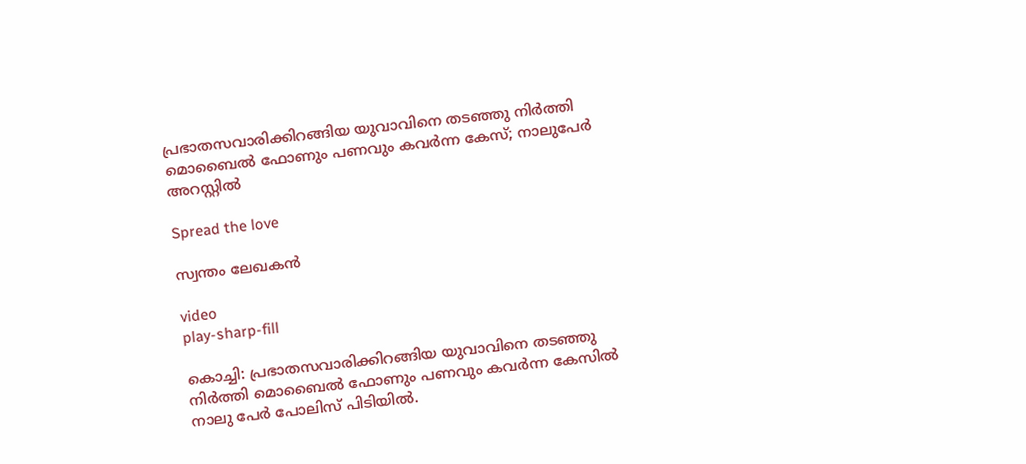പ്രഭാതസവാരിക്കിറങ്ങിയ യുവാവിനെ തടഞ്ഞു നിര്‍ത്തി മൊബൈല്‍ ഫോണും പണവും കവര്‍ന്ന കേസ്; നാലുപേർ അറസ്റ്റിൽ

Spread the love

സ്വന്തം ലേഖകൻ

video
play-sharp-fill

കൊച്ചി: പ്രഭാതസവാരിക്കിറങ്ങിയ യുവാവിനെ തടഞ്ഞു നിര്‍ത്തി മൊബൈല്‍ ഫോണും പണവും കവര്‍ന്ന കേസില്‍ നാലു പേര്‍ പോലിസ് പിടിയില്‍.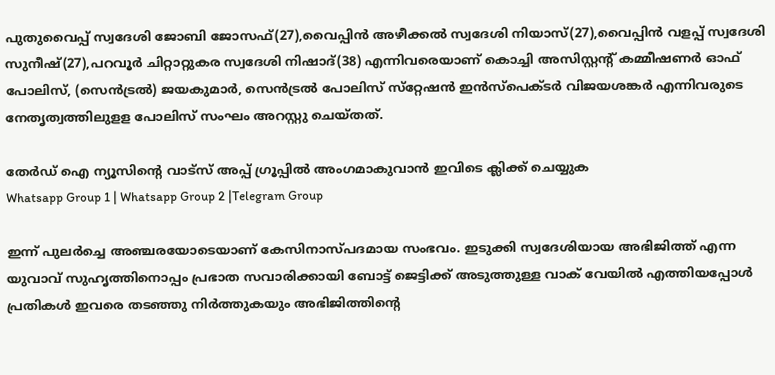പുതുവൈപ്പ് സ്വദേശി ജോബി ജോസഫ്(27),വൈപ്പിന്‍ അഴീക്കല്‍ സ്വദേശി നിയാസ്(27),വൈപ്പിന്‍ വളപ്പ് സ്വദേശി സുനീഷ്(27),പറവൂര്‍ ചിറ്റാറ്റുകര സ്വദേശി നിഷാദ്(38) എന്നിവരെയാണ് കൊച്ചി അസിസ്റ്റന്റ് കമ്മീഷണര്‍ ഓഫ് പോലിസ്, (സെന്‍ട്രല്‍) ജയകുമാര്‍, സെന്‍ട്രല്‍ പോലിസ് സ്‌റ്റേഷന്‍ ഇന്‍സ്‌പെക്ടര്‍ വിജയശങ്കര്‍ എന്നിവരുടെ നേതൃത്വത്തിലുളള പോലിസ് സംഘം അറസ്റ്റു ചെയ്തത്.

തേർഡ് ഐ ന്യൂസിന്റെ വാട്സ് അപ്പ് ഗ്രൂപ്പിൽ അംഗമാകുവാൻ ഇവിടെ ക്ലിക്ക് ചെയ്യുക
Whatsapp Group 1 | Whatsapp Group 2 |Telegram Group

ഇന്ന് പുലര്‍ച്ചെ അഞ്ചരയോടെയാണ് കേസിനാസ്പദമായ സംഭവം. ഇടുക്കി സ്വദേശിയായ അഭിജിത്ത് എന്ന യുവാവ് സുഹൃത്തിനൊപ്പം പ്രഭാത സവാരിക്കായി ബോട്ട് ജെട്ടിക്ക് അടുത്തുള്ള വാക് വേയില്‍ എത്തിയപ്പോള്‍ പ്രതികള്‍ ഇവരെ തടഞ്ഞു നിര്‍ത്തുകയും അഭിജിത്തിന്റെ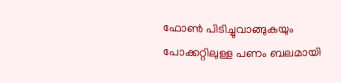ഫോണ്‍ പിടിച്ചുവാങ്ങുകയും പോക്കറ്റിലുള്ള പണം ബലമായി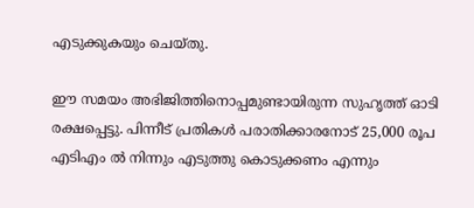എടുക്കുകയും ചെയ്തു.

ഈ സമയം അഭിജിത്തിനൊപ്പമുണ്ടായിരുന്ന സുഹൃത്ത് ഓടി രക്ഷപ്പെട്ടു. പിന്നീട് പ്രതികള്‍ പരാതിക്കാരനോട് 25,000 രൂപ എടിഎം ല്‍ നിന്നും എടുത്തു കൊടുക്കണം എന്നും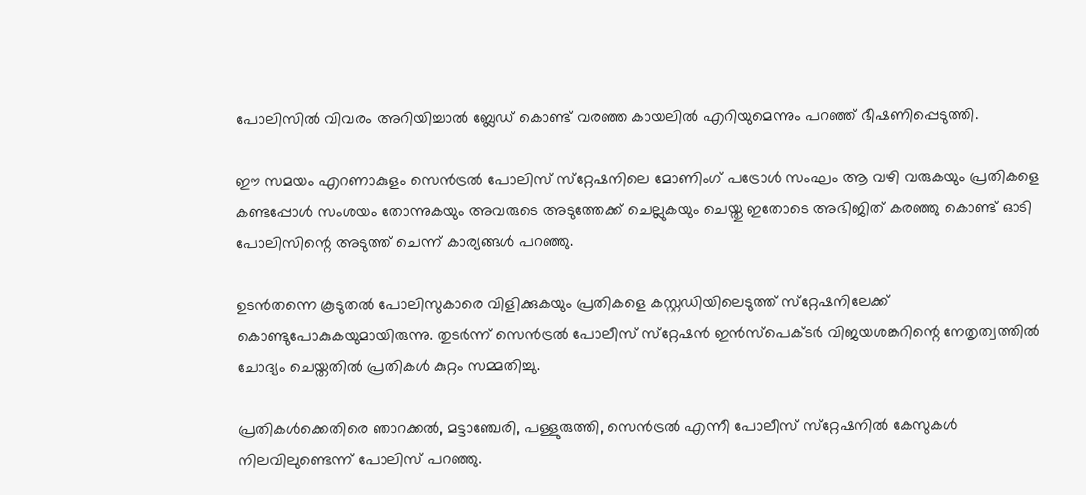പോലിസില്‍ വിവരം അറിയിച്ചാല്‍ ബ്ലേഡ് കൊണ്ട് വരഞ്ഞ കായലില്‍ എറിയുമെന്നും പറഞ്ഞ് ഭീഷണിപ്പെടുത്തി.

ഈ സമയം എറണാകുളം സെന്‍ട്രല്‍ പോലിസ് സ്‌റ്റേഷനിലെ മോണിംഗ് പട്രോള്‍ സംഘം ആ വഴി വരുകയും പ്രതികളെ കണ്ടപ്പോള്‍ സംശയം തോന്നുകയും അവരുടെ അടുത്തേക്ക് ചെല്ലുകയും ചെയ്തു ഇതോടെ അഭിജിത് കരഞ്ഞു കൊണ്ട് ഓടി പോലിസിന്റെ അടുത്ത് ചെന്ന് കാര്യങ്ങള്‍ പറഞ്ഞു.

ഉടന്‍തന്നെ കൂടുതല്‍ പോലിസുകാരെ വിളിക്കുകയും പ്രതികളെ കസ്റ്റഡിയിലെടുത്ത് സ്‌റ്റേഷനിലേക്ക് കൊണ്ടുപോകുകയുമായിരുന്നു. തുടര്‍ന്ന് സെന്‍ട്രല്‍ പോലീസ് സ്‌റ്റേഷന്‍ ഇന്‍സ്‌പെക്ടര്‍ വിജയശങ്കറിന്റെ നേതൃത്വത്തില്‍ ചോദ്യം ചെയ്തതില്‍ പ്രതികള്‍ കുറ്റം സമ്മതിച്ചു.

പ്രതികള്‍ക്കെതിരെ ഞാറക്കല്‍, മട്ടാഞ്ചേരി, പള്ളുരുത്തി, സെന്‍ട്രല്‍ എന്നീ പോലീസ് സ്‌റ്റേഷനില്‍ കേസുകള്‍ നിലവിലുണ്ടെന്ന് പോലിസ് പറഞ്ഞു.